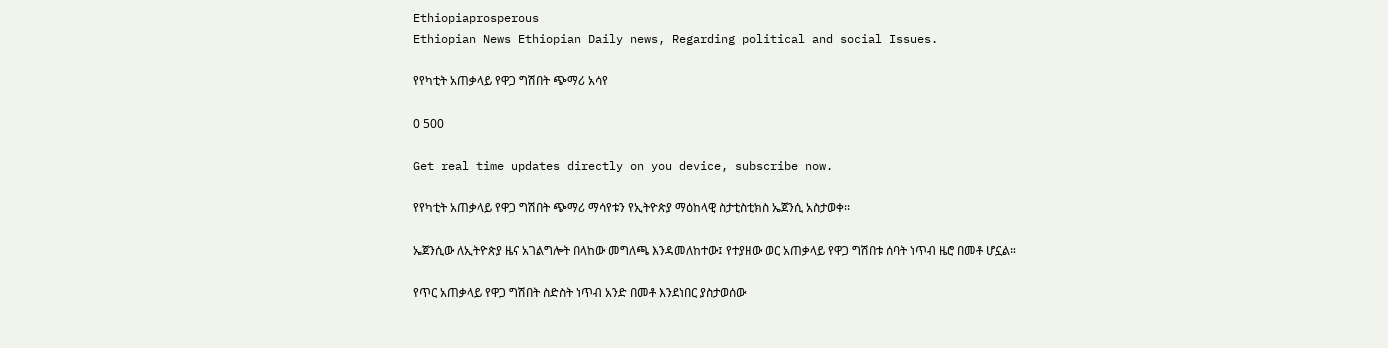Ethiopiaprosperous
Ethiopian News Ethiopian Daily news, Regarding political and social Issues.

የየካቲት አጠቃላይ የዋጋ ግሽበት ጭማሪ አሳየ

0 500

Get real time updates directly on you device, subscribe now.

የየካቲት አጠቃላይ የዋጋ ግሽበት ጭማሪ ማሳየቱን የኢትዮጵያ ማዕከላዊ ስታቲስቲክስ ኤጀንሲ አስታወቀ፡፡

ኤጀንሲው ለኢትዮጵያ ዜና አገልግሎት በላከው መግለጫ እንዳመለከተው፤ የተያዘው ወር አጠቃላይ የዋጋ ግሽበቱ ሰባት ነጥብ ዜሮ በመቶ ሆኗል።

የጥር አጠቃላይ የዋጋ ግሽበት ስድስት ነጥብ አንድ በመቶ እንደነበር ያስታወሰው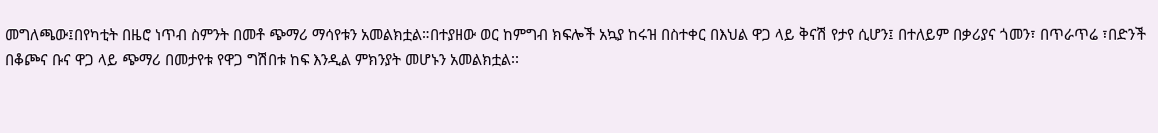መግለጫው፤በየካቲት በዜሮ ነጥብ ስምንት በመቶ ጭማሪ ማሳየቱን አመልክቷል።በተያዘው ወር ከምግብ ክፍሎች አኳያ ከሩዝ በስተቀር በእህል ዋጋ ላይ ቅናሽ የታየ ሲሆን፤ በተለይም በቃሪያና ጎመን፣ በጥራጥሬ ፣በድንች በቆጮና ቡና ዋጋ ላይ ጭማሪ በመታየቱ የዋጋ ግሽበቱ ከፍ እንዲል ምክንያት መሆኑን አመልክቷል፡፡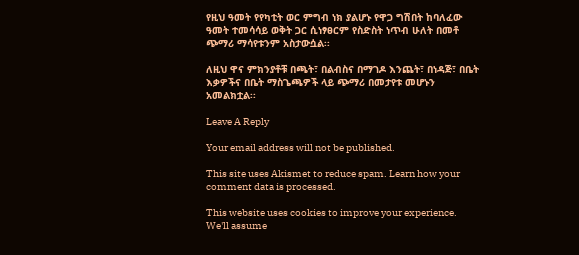የዚህ ዓመት የየካቲት ወር ምግብ ነክ ያልሆኑ የዋጋ ግሽበት ከባለፈው ዓመት ተመሳሳይ ወቅት ጋር ሲነፃፀርም የስድስት ነጥብ ሁለት በመቶ ጭማሪ ማሳየቱንም አስታውሷል፡፡

ለዚህ ዋና ምክንያቶቹ በጫት፣ በልብስና በማገዶ እንጨት፣ በነዳጅ፣ በቤት እቃዎችና በቤት ማስጌጫዎች ላይ ጭማሪ በመታየቱ መሆኑን አመልክቷል፡፡

Leave A Reply

Your email address will not be published.

This site uses Akismet to reduce spam. Learn how your comment data is processed.

This website uses cookies to improve your experience. We'll assume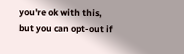you're ok with this, but you can opt-out if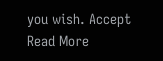you wish. Accept Read More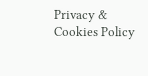Privacy & Cookies Policy